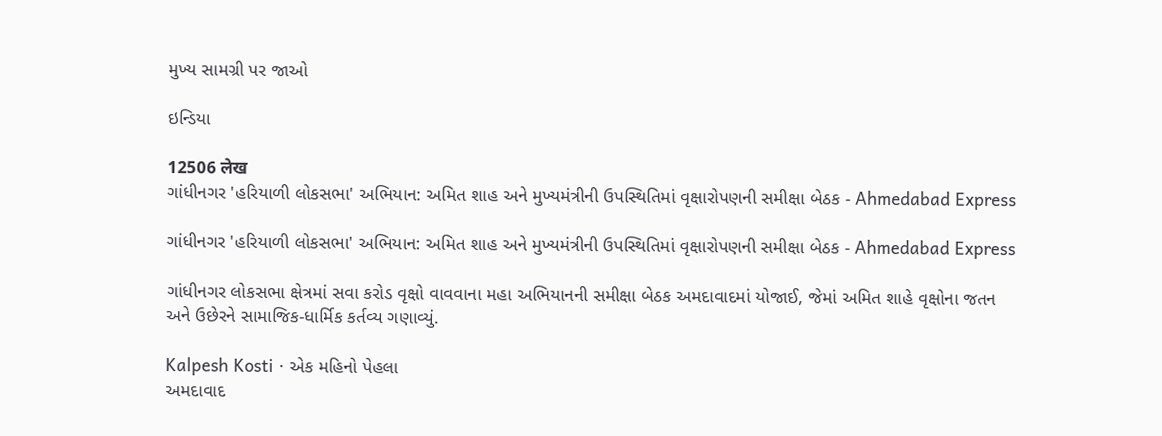મુખ્ય સામગ્રી પર જાઓ

ઇન્ડિયા

12506 लेख
ગાંધીનગર 'હરિયાળી લોકસભા' અભિયાન: અમિત શાહ અને મુખ્યમંત્રીની ઉપસ્થિતિમાં વૃક્ષારોપણની સમીક્ષા બેઠક - Ahmedabad Express

ગાંધીનગર 'હરિયાળી લોકસભા' અભિયાન: અમિત શાહ અને મુખ્યમંત્રીની ઉપસ્થિતિમાં વૃક્ષારોપણની સમીક્ષા બેઠક - Ahmedabad Express

ગાંધીનગર લોકસભા ક્ષેત્રમાં સવા કરોડ વૃક્ષો વાવવાના મહા અભિયાનની સમીક્ષા બેઠક અમદાવાદમાં યોજાઈ, જેમાં અમિત શાહે વૃક્ષોના જતન અને ઉછેરને સામાજિક-ધાર્મિક કર્તવ્ય ગણાવ્યું.

Kalpesh Kosti · એક મહિનો પેહલા
અમદાવાદ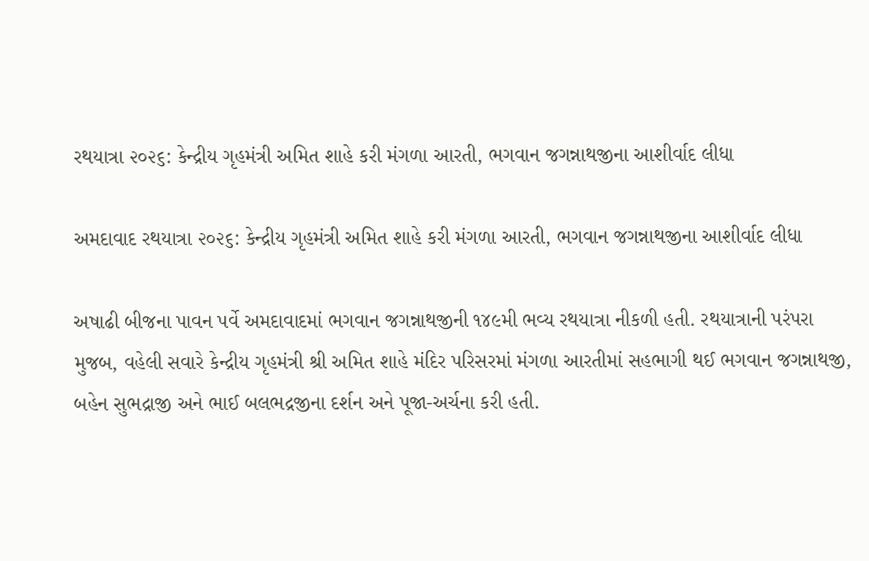રથયાત્રા ૨૦૨૬: કેન્દ્રીય ગૃહમંત્રી અમિત શાહે કરી મંગળા આરતી, ભગવાન જગન્નાથજીના આશીર્વાદ લીધા

અમદાવાદ રથયાત્રા ૨૦૨૬: કેન્દ્રીય ગૃહમંત્રી અમિત શાહે કરી મંગળા આરતી, ભગવાન જગન્નાથજીના આશીર્વાદ લીધા

અષાઢી બીજના પાવન પર્વે અમદાવાદમાં ભગવાન જગન્નાથજીની ૧૪૯મી ભવ્ય રથયાત્રા નીકળી હતી. રથયાત્રાની પરંપરા મુજબ, વહેલી સવારે કેન્દ્રીય ગૃહમંત્રી શ્રી અમિત શાહે મંદિર પરિસરમાં મંગળા આરતીમાં સહભાગી થઈ ભગવાન જગન્નાથજી, બહેન સુભદ્રાજી અને ભાઈ બલભદ્રજીના દર્શન અને પૂજા-અર્ચના કરી હતી.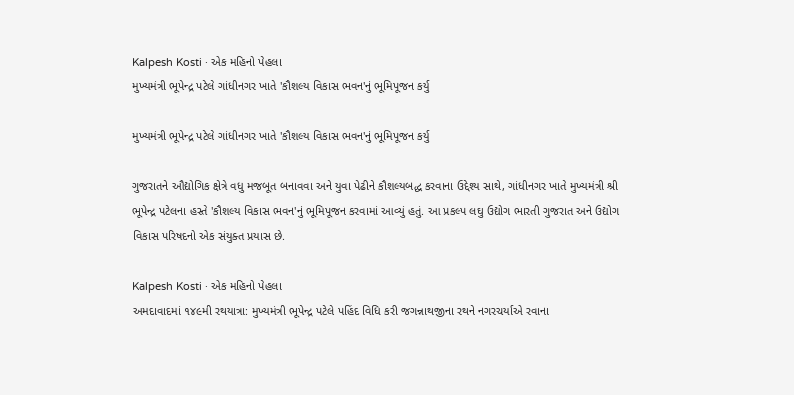Kalpesh Kosti · એક મહિનો પેહલા
મુખ્યમંત્રી ભૂપેન્દ્ર પટેલે ગાંધીનગર ખાતે 'કૌશલ્ય વિકાસ ભવન'નું ભૂમિપૂજન કર્યુ

મુખ્યમંત્રી ભૂપેન્દ્ર પટેલે ગાંધીનગર ખાતે 'કૌશલ્ય વિકાસ ભવન'નું ભૂમિપૂજન કર્યુ

ગુજરાતને ઔદ્યોગિક ક્ષેત્રે વધુ મજબૂત બનાવવા અને યુવા પેઢીને કૌશલ્યબદ્ધ કરવાના ઉદ્દેશ્ય સાથે, ગાંધીનગર ખાતે મુખ્યમંત્રી શ્રી ભૂપેન્દ્ર પટેલના હસ્તે 'કૌશલ્ય વિકાસ ભવન'નું ભૂમિપૂજન કરવામાં આવ્યું હતું. આ પ્રકલ્પ લઘુ ઉદ્યોગ ભારતી ગુજરાત અને ઉદ્યોગ વિકાસ પરિષદનો એક સંયુક્ત પ્રયાસ છે.

Kalpesh Kosti · એક મહિનો પેહલા
અમદાવાદમાં ૧૪૯મી રથયાત્રા: મુખ્યમંત્રી ભૂપેન્દ્ર પટેલે પહિંદ વિધિ કરી જગન્નાથજીના રથને નગરચર્યાએ રવાના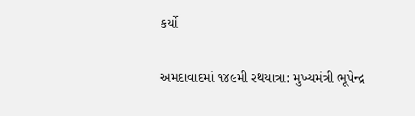કર્યો

અમદાવાદમાં ૧૪૯મી રથયાત્રા: મુખ્યમંત્રી ભૂપેન્દ્ર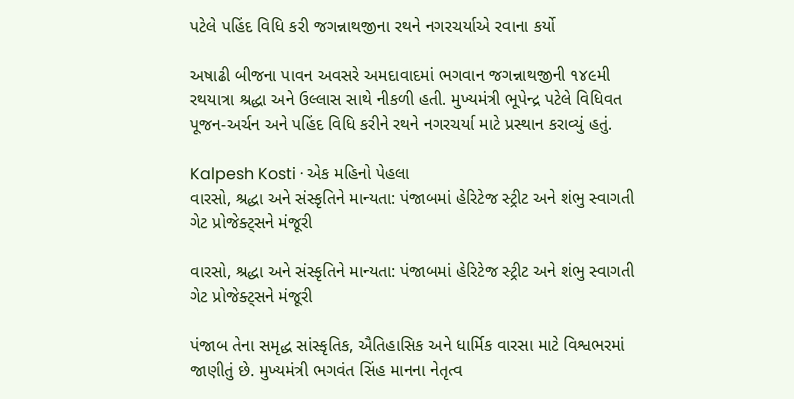પટેલે પહિંદ વિધિ કરી જગન્નાથજીના રથને નગરચર્યાએ રવાના કર્યો

અષાઢી બીજના પાવન અવસરે અમદાવાદમાં ભગવાન જગન્નાથજીની ૧૪૯મી રથયાત્રા શ્રદ્ધા અને ઉલ્લાસ સાથે નીકળી હતી. મુખ્યમંત્રી ભૂપેન્દ્ર પટેલે વિધિવત પૂજન-અર્ચન અને પહિંદ વિધિ કરીને રથને નગરચર્યા માટે પ્રસ્થાન કરાવ્યું હતું.

Kalpesh Kosti · એક મહિનો પેહલા
વારસો, શ્રદ્ધા અને સંસ્કૃતિને માન્યતા: પંજાબમાં હેરિટેજ સ્ટ્રીટ અને શંભુ સ્વાગતી ગેટ પ્રોજેક્ટ્સને મંજૂરી

વારસો, શ્રદ્ધા અને સંસ્કૃતિને માન્યતા: પંજાબમાં હેરિટેજ સ્ટ્રીટ અને શંભુ સ્વાગતી ગેટ પ્રોજેક્ટ્સને મંજૂરી

પંજાબ તેના સમૃદ્ધ સાંસ્કૃતિક, ઐતિહાસિક અને ધાર્મિક વારસા માટે વિશ્વભરમાં જાણીતું છે. મુખ્યમંત્રી ભગવંત સિંહ માનના નેતૃત્વ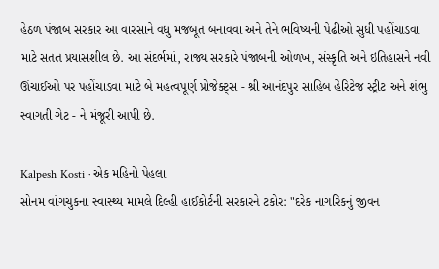હેઠળ પંજાબ સરકાર આ વારસાને વધુ મજબૂત બનાવવા અને તેને ભવિષ્યની પેઢીઓ સુધી પહોંચાડવા માટે સતત પ્રયાસશીલ છે. આ સંદર્ભમાં, રાજ્ય સરકારે પંજાબની ઓળખ, સંસ્કૃતિ અને ઇતિહાસને નવી ઊંચાઈઓ પર પહોંચાડવા માટે બે મહત્વપૂર્ણ પ્રોજેક્ટ્સ - શ્રી આનંદપુર સાહિબ હેરિટેજ સ્ટ્રીટ અને શંભુ સ્વાગતી ગેટ - ને મંજૂરી આપી છે.

Kalpesh Kosti · એક મહિનો પેહલા
સોનમ વાંગચુકના સ્વાસ્થ્ય મામલે દિલ્હી હાઈકોર્ટની સરકારને ટકોર: "દરેક નાગરિકનું જીવન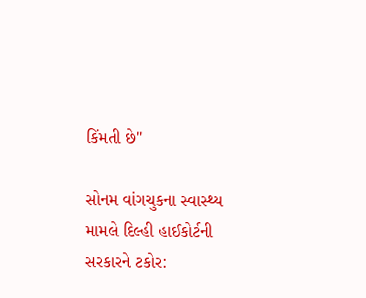કિંમતી છે"

સોનમ વાંગચુકના સ્વાસ્થ્ય મામલે દિલ્હી હાઈકોર્ટની સરકારને ટકોર: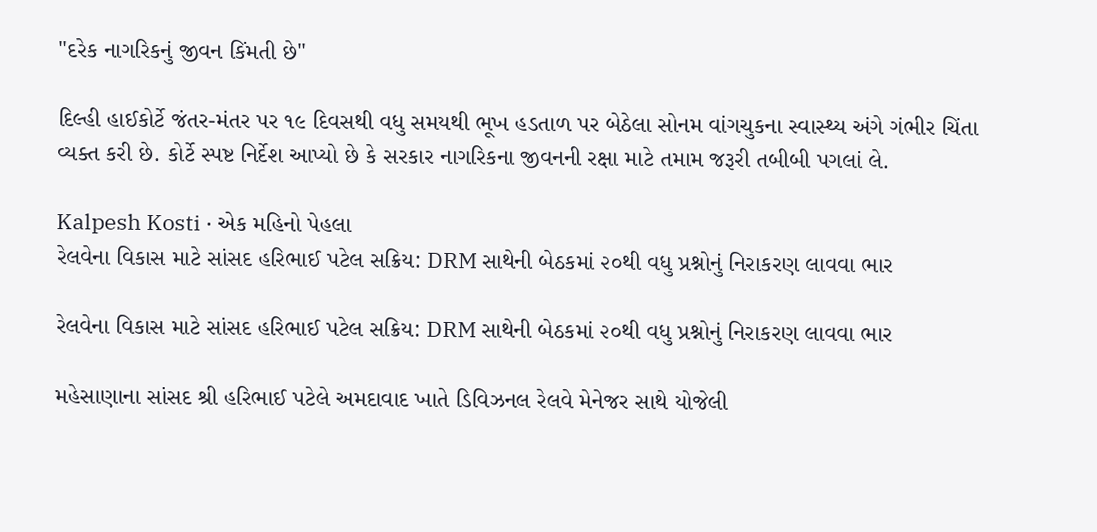"દરેક નાગરિકનું જીવન કિંમતી છે"

દિલ્હી હાઈકોર્ટે જંતર-મંતર પર ૧૯ દિવસથી વધુ સમયથી ભૂખ હડતાળ પર બેઠેલા સોનમ વાંગચુકના સ્વાસ્થ્ય અંગે ગંભીર ચિંતા વ્યક્ત કરી છે. કોર્ટે સ્પષ્ટ નિર્દેશ આપ્યો છે કે સરકાર નાગરિકના જીવનની રક્ષા માટે તમામ જરૂરી તબીબી પગલાં લે.

Kalpesh Kosti · એક મહિનો પેહલા
રેલવેના વિકાસ માટે સાંસદ હરિભાઈ પટેલ સક્રિય: DRM સાથેની બેઠકમાં ૨૦થી વધુ પ્રશ્નોનું નિરાકરણ લાવવા ભાર

રેલવેના વિકાસ માટે સાંસદ હરિભાઈ પટેલ સક્રિય: DRM સાથેની બેઠકમાં ૨૦થી વધુ પ્રશ્નોનું નિરાકરણ લાવવા ભાર

મહેસાણાના સાંસદ શ્રી હરિભાઈ પટેલે અમદાવાદ ખાતે ડિવિઝનલ રેલવે મેનેજર સાથે યોજેલી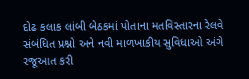દોઢ કલાક લાંબી બેઠકમાં પોતાના મતવિસ્તારના રેલવે સંબંધિત પ્રશ્નો અને નવી માળખાકીય સુવિધાઓ અંગે રજૂઆત કરી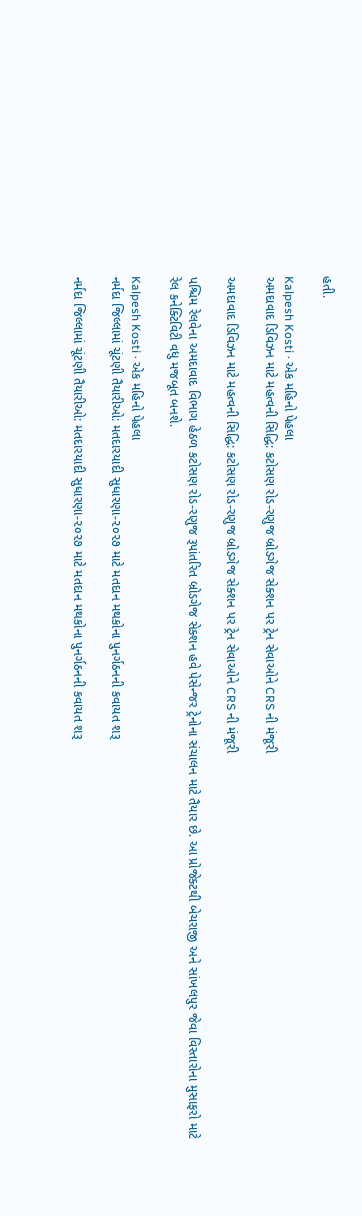હતી.

Kalpesh Kosti · એક મહિનો પેહલા
અમદાવાદ ડિવિઝન માટે મહત્વની સિદ્ધિ: કટોસણ રોડ-રણુજ બ્રોડગેજ સેક્શન પર ટ્રેન સેવાઓને CRS ની મંજૂરી

અમદાવાદ ડિવિઝન માટે મહત્વની સિદ્ધિ: કટોસણ રોડ-રણુજ બ્રોડગેજ સેક્શન પર ટ્રેન સેવાઓને CRS ની મંજૂરી

પશ્ચિમ રેલવેના અમદાવાદ વિભાગ હેઠળ કટોસણ રોડ-રણુજ રૂપાંતરિત બ્રોડગેજ સેક્શન હવે પેસેન્જર ટ્રેનોના સંચાલન માટે તૈયાર છે. આ પ્રોજેક્ટથી બેચરાજી અને સાંખલપુર જેવા વિસ્તારોના મુસાફરો માટે રેલ કનેક્ટિવિટી વધુ મજબૂત બનશે.

Kalpesh Kosti · એક મહિનો પેહલા
નર્મદા જિલ્લામાં ચૂંટણી તૈયારીઓ: મતદારયાદી સુધારણા-૨૦૨૭ માટે મતદાન મથકોના પુનર્ગઠનની કવાયત શરૂ

નર્મદા જિલ્લામાં ચૂંટણી તૈયારીઓ: મતદારયાદી સુધારણા-૨૦૨૭ માટે મતદાન મથકોના પુનર્ગઠનની કવાયત શરૂ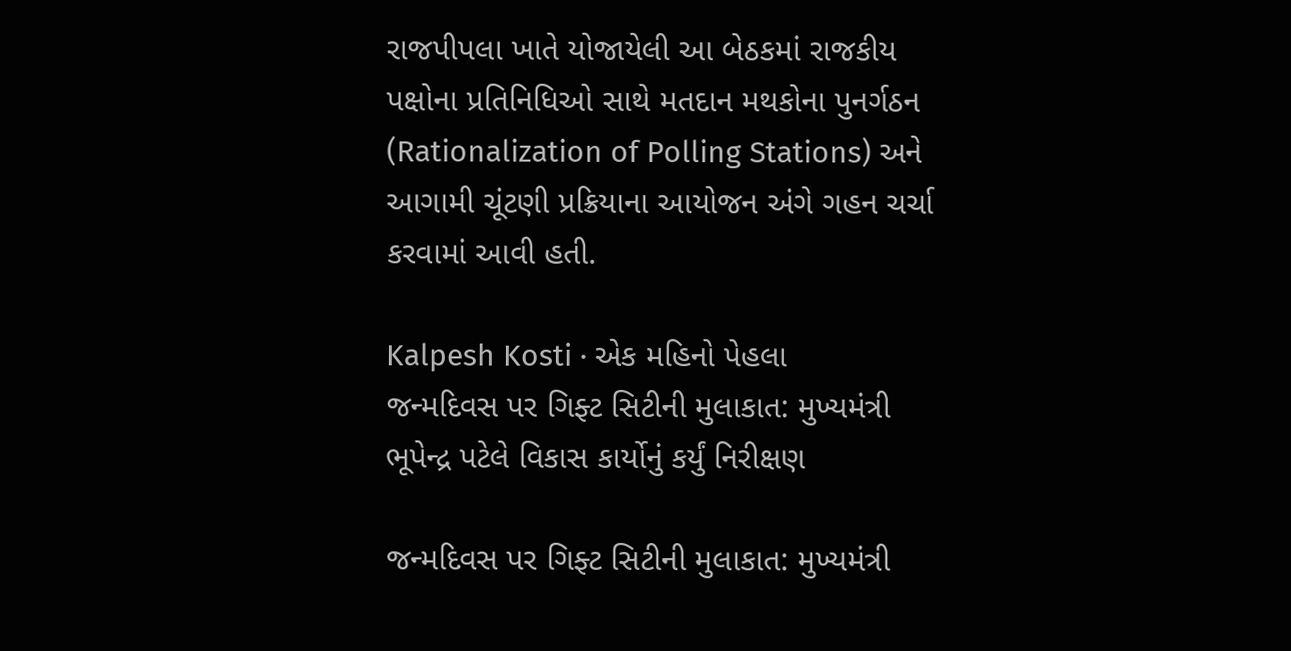રાજપીપલા ખાતે યોજાયેલી આ બેઠકમાં રાજકીય પક્ષોના પ્રતિનિધિઓ સાથે મતદાન મથકોના પુનર્ગઠન (Rationalization of Polling Stations) અને આગામી ચૂંટણી પ્રક્રિયાના આયોજન અંગે ગહન ચર્ચા કરવામાં આવી હતી.

Kalpesh Kosti · એક મહિનો પેહલા
જન્મદિવસ પર ગિફ્ટ સિટીની મુલાકાત: મુખ્યમંત્રી ભૂપેન્દ્ર પટેલે વિકાસ કાર્યોનું કર્યું નિરીક્ષણ

જન્મદિવસ પર ગિફ્ટ સિટીની મુલાકાત: મુખ્યમંત્રી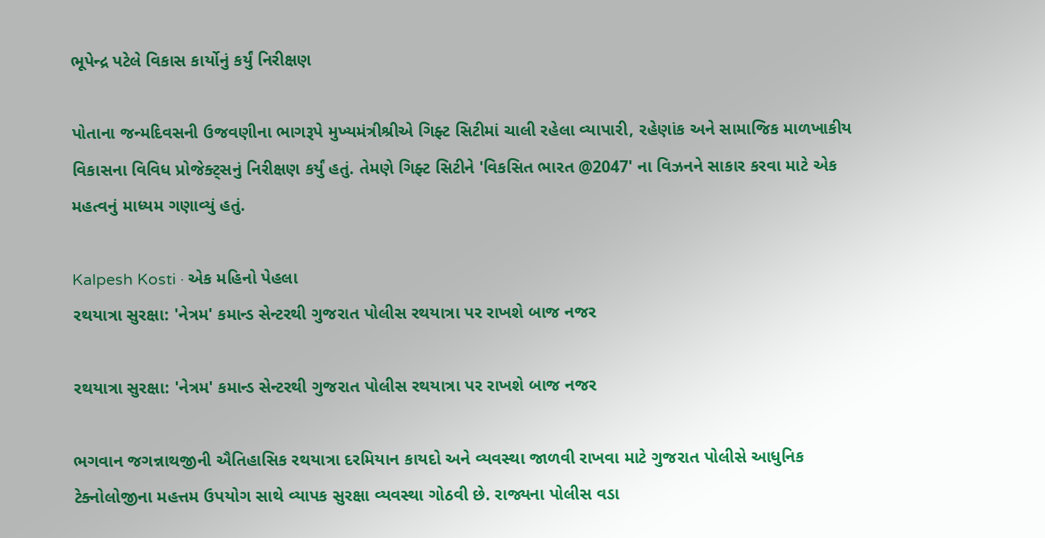ભૂપેન્દ્ર પટેલે વિકાસ કાર્યોનું કર્યું નિરીક્ષણ

પોતાના જન્મદિવસની ઉજવણીના ભાગરૂપે મુખ્યમંત્રીશ્રીએ ગિફ્ટ સિટીમાં ચાલી રહેલા વ્યાપારી, રહેણાંક અને સામાજિક માળખાકીય વિકાસના વિવિધ પ્રોજેક્ટ્સનું નિરીક્ષણ કર્યું હતું. તેમણે ગિફ્ટ સિટીને 'વિકસિત ભારત @2047' ના વિઝનને સાકાર કરવા માટે એક મહત્વનું માધ્યમ ગણાવ્યું હતું.

Kalpesh Kosti · એક મહિનો પેહલા
રથયાત્રા સુરક્ષા: 'નેત્રમ' કમાન્ડ સેન્ટરથી ગુજરાત પોલીસ રથયાત્રા પર રાખશે બાજ નજર

રથયાત્રા સુરક્ષા: 'નેત્રમ' કમાન્ડ સેન્ટરથી ગુજરાત પોલીસ રથયાત્રા પર રાખશે બાજ નજર

ભગવાન જગન્નાથજીની ઐતિહાસિક રથયાત્રા દરમિયાન કાયદો અને વ્યવસ્થા જાળવી રાખવા માટે ગુજરાત પોલીસે આધુનિક ટેક્નોલોજીના મહત્તમ ઉપયોગ સાથે વ્યાપક સુરક્ષા વ્યવસ્થા ગોઠવી છે. રાજ્યના પોલીસ વડા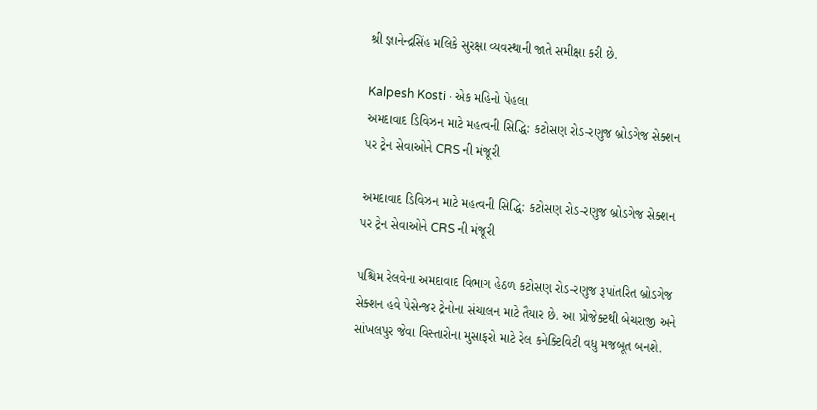શ્રી જ્ઞાનેન્દ્રસિંહ મલિકે સુરક્ષા વ્યવસ્થાની જાતે સમીક્ષા કરી છે.

Kalpesh Kosti · એક મહિનો પેહલા
અમદાવાદ ડિવિઝન માટે મહત્વની સિદ્ધિ: કટોસણ રોડ-રણુજ બ્રોડગેજ સેક્શન પર ટ્રેન સેવાઓને CRS ની મંજૂરી

અમદાવાદ ડિવિઝન માટે મહત્વની સિદ્ધિ: કટોસણ રોડ-રણુજ બ્રોડગેજ સેક્શન પર ટ્રેન સેવાઓને CRS ની મંજૂરી

પશ્ચિમ રેલવેના અમદાવાદ વિભાગ હેઠળ કટોસણ રોડ-રણુજ રૂપાંતરિત બ્રોડગેજ સેક્શન હવે પેસેન્જર ટ્રેનોના સંચાલન માટે તૈયાર છે. આ પ્રોજેક્ટથી બેચરાજી અને સાંખલપુર જેવા વિસ્તારોના મુસાફરો માટે રેલ કનેક્ટિવિટી વધુ મજબૂત બનશે.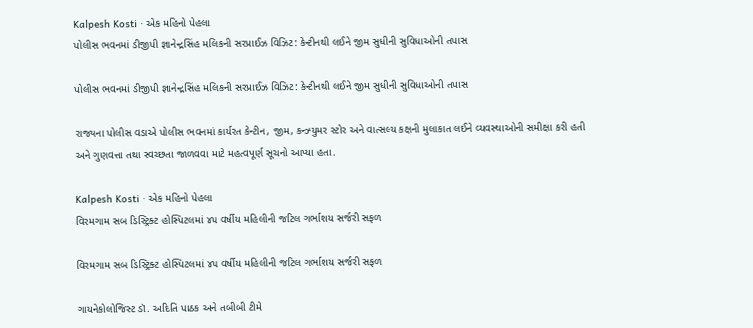Kalpesh Kosti · એક મહિનો પેહલા
પોલીસ ભવનમાં ડીજીપી જ્ઞાનેન્દ્રસિંહ મલિકની સરપ્રાઈઝ વિઝિટ: કેન્ટીનથી લઈને જીમ સુધીની સુવિધાઓની તપાસ

પોલીસ ભવનમાં ડીજીપી જ્ઞાનેન્દ્રસિંહ મલિકની સરપ્રાઈઝ વિઝિટ: કેન્ટીનથી લઈને જીમ સુધીની સુવિધાઓની તપાસ

રાજ્યના પોલીસ વડાએ પોલીસ ભવનમાં કાર્યરત કેન્ટીન, જીમ, કન્ઝ્યુમર સ્ટોર અને વાત્સલ્ય કક્ષની મુલાકાત લઈને વ્યવસ્થાઓની સમીક્ષા કરી હતી અને ગુણવત્તા તથા સ્વચ્છતા જાળવવા માટે મહત્વપૂર્ણ સૂચનો આપ્યા હતા.

Kalpesh Kosti · એક મહિનો પેહલા
વિરમગામ સબ ડિસ્ટ્રિક્ટ હોસ્પિટલમાં ૪૫ વર્ષીય મહિલીની જટિલ ગર્ભાશય સર્જરી સફળ

વિરમગામ સબ ડિસ્ટ્રિક્ટ હોસ્પિટલમાં ૪૫ વર્ષીય મહિલીની જટિલ ગર્ભાશય સર્જરી સફળ

ગાયનેકોલોજિસ્ટ ડૉ. અદિતિ પાઠક અને તબીબી ટીમે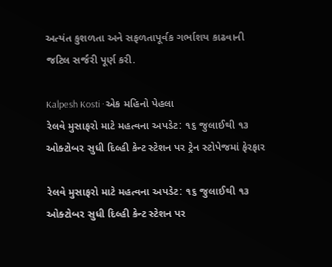અત્યંત કુશળતા અને સફળતાપૂર્વક ગર્ભાશય કાઢવાની જટિલ સર્જરી પૂર્ણ કરી.

Kalpesh Kosti · એક મહિનો પેહલા
રેલવે મુસાફરો માટે મહત્વના અપડેટ: ૧૬ જુલાઈથી ૧૩ ઓક્ટોબર સુધી દિલ્હી કેન્ટ સ્ટેશન પર ટ્રેન સ્ટોપેજમાં ફેરફાર

રેલવે મુસાફરો માટે મહત્વના અપડેટ: ૧૬ જુલાઈથી ૧૩ ઓક્ટોબર સુધી દિલ્હી કેન્ટ સ્ટેશન પર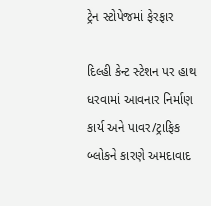ટ્રેન સ્ટોપેજમાં ફેરફાર

દિલ્હી કેન્ટ સ્ટેશન પર હાથ ધરવામાં આવનાર નિર્માણ કાર્ય અને પાવર/ટ્રાફિક બ્લોકને કારણે અમદાવાદ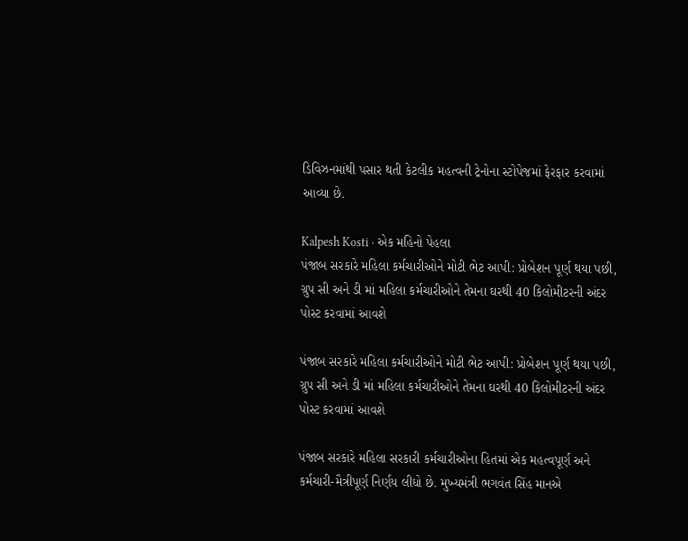ડિવિઝનમાંથી પસાર થતી કેટલીક મહત્વની ટ્રેનોના સ્ટોપેજમાં ફેરફાર કરવામાં આવ્યા છે.

Kalpesh Kosti · એક મહિનો પેહલા
પંજાબ સરકારે મહિલા કર્મચારીઓને મોટી ભેટ આપી: પ્રોબેશન પૂર્ણ થયા પછી, ગ્રુપ સી અને ડી માં મહિલા કર્મચારીઓને તેમના ઘરથી 40 કિલોમીટરની અંદર પોસ્ટ કરવામાં આવશે

પંજાબ સરકારે મહિલા કર્મચારીઓને મોટી ભેટ આપી: પ્રોબેશન પૂર્ણ થયા પછી, ગ્રુપ સી અને ડી માં મહિલા કર્મચારીઓને તેમના ઘરથી 40 કિલોમીટરની અંદર પોસ્ટ કરવામાં આવશે

પંજાબ સરકારે મહિલા સરકારી કર્મચારીઓના હિતમાં એક મહત્વપૂર્ણ અને કર્મચારી-મૈત્રીપૂર્ણ નિર્ણય લીધો છે. મુખ્યમંત્રી ભગવંત સિંહ માનએ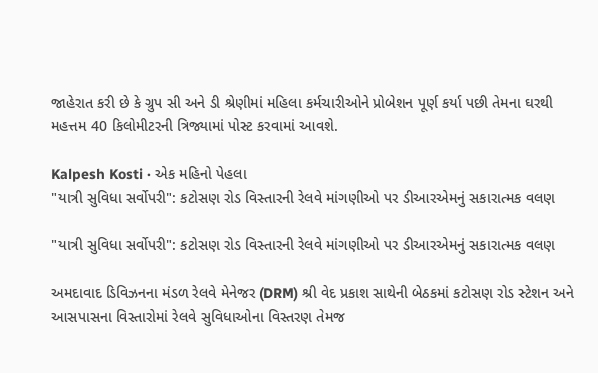જાહેરાત કરી છે કે ગ્રુપ સી અને ડી શ્રેણીમાં મહિલા કર્મચારીઓને પ્રોબેશન પૂર્ણ કર્યા પછી તેમના ઘરથી મહત્તમ 40 કિલોમીટરની ત્રિજ્યામાં પોસ્ટ કરવામાં આવશે.

Kalpesh Kosti · એક મહિનો પેહલા
"યાત્રી સુવિધા સર્વોપરી": કટોસણ રોડ વિસ્તારની રેલવે માંગણીઓ પર ડીઆરએમનું સકારાત્મક વલણ

"યાત્રી સુવિધા સર્વોપરી": કટોસણ રોડ વિસ્તારની રેલવે માંગણીઓ પર ડીઆરએમનું સકારાત્મક વલણ

અમદાવાદ ડિવિઝનના મંડળ રેલવે મેનેજર (DRM) શ્રી વેદ પ્રકાશ સાથેની બેઠકમાં કટોસણ રોડ સ્ટેશન અને આસપાસના વિસ્તારોમાં રેલવે સુવિધાઓના વિસ્તરણ તેમજ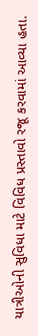યાત્રીઓની સુવિધા માટે વિવિધ પ્રસ્તાવો રજૂ કરવામાં આવ્યા હતા.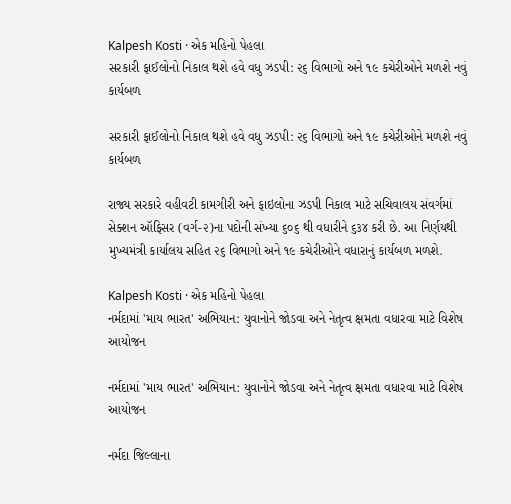Kalpesh Kosti · એક મહિનો પેહલા
સરકારી ફાઈલોનો નિકાલ થશે હવે વધુ ઝડપી: ૨૬ વિભાગો અને ૧૯ કચેરીઓને મળશે નવું કાર્યબળ

સરકારી ફાઈલોનો નિકાલ થશે હવે વધુ ઝડપી: ૨૬ વિભાગો અને ૧૯ કચેરીઓને મળશે નવું કાર્યબળ

રાજ્ય સરકારે વહીવટી કામગીરી અને ફાઇલોના ઝડપી નિકાલ માટે સચિવાલય સંવર્ગમાં સેક્શન ઑફિસર (વર્ગ-૨)ના પદોની સંખ્યા ૬૦૬ થી વધારીને ૬૩૪ કરી છે. આ નિર્ણયથી મુખ્યમંત્રી કાર્યાલય સહિત ૨૬ વિભાગો અને ૧૯ કચેરીઓને વધારાનું કાર્યબળ મળશે.

Kalpesh Kosti · એક મહિનો પેહલા
નર્મદામાં 'માય ભારત' અભિયાન: યુવાનોને જોડવા અને નેતૃત્વ ક્ષમતા વધારવા માટે વિશેષ આયોજન

નર્મદામાં 'માય ભારત' અભિયાન: યુવાનોને જોડવા અને નેતૃત્વ ક્ષમતા વધારવા માટે વિશેષ આયોજન

નર્મદા જિલ્લાના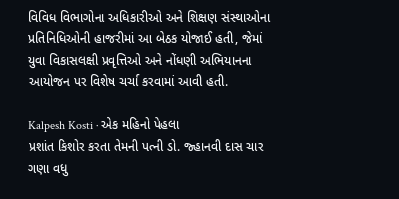વિવિધ વિભાગોના અધિકારીઓ અને શિક્ષણ સંસ્થાઓના પ્રતિનિધિઓની હાજરીમાં આ બેઠક યોજાઈ હતી, જેમાં યુવા વિકાસલક્ષી પ્રવૃત્તિઓ અને નોંધણી અભિયાનના આયોજન પર વિશેષ ચર્ચા કરવામાં આવી હતી.

Kalpesh Kosti · એક મહિનો પેહલા
પ્રશાંત કિશોર કરતા તેમની પત્ની ડો. જ્હાનવી દાસ ચાર ગણા વધુ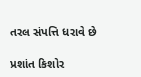તરલ સંપત્તિ ધરાવે છે

પ્રશાંત કિશોર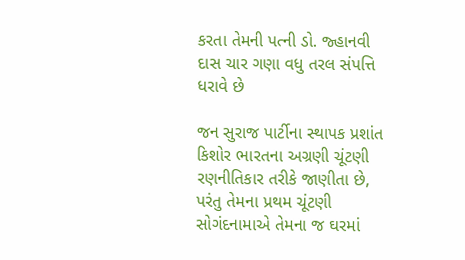કરતા તેમની પત્ની ડો. જ્હાનવી દાસ ચાર ગણા વધુ તરલ સંપત્તિ ધરાવે છે

જન સુરાજ પાર્ટીના સ્થાપક પ્રશાંત કિશોર ભારતના અગ્રણી ચૂંટણી રણનીતિકાર તરીકે જાણીતા છે, પરંતુ તેમના પ્રથમ ચૂંટણી સોગંદનામાએ તેમના જ ઘરમાં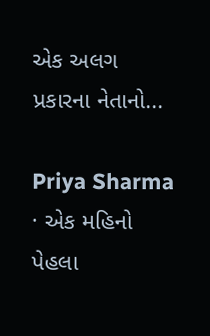એક અલગ પ્રકારના નેતાનો...

Priya Sharma · એક મહિનો પેહલા